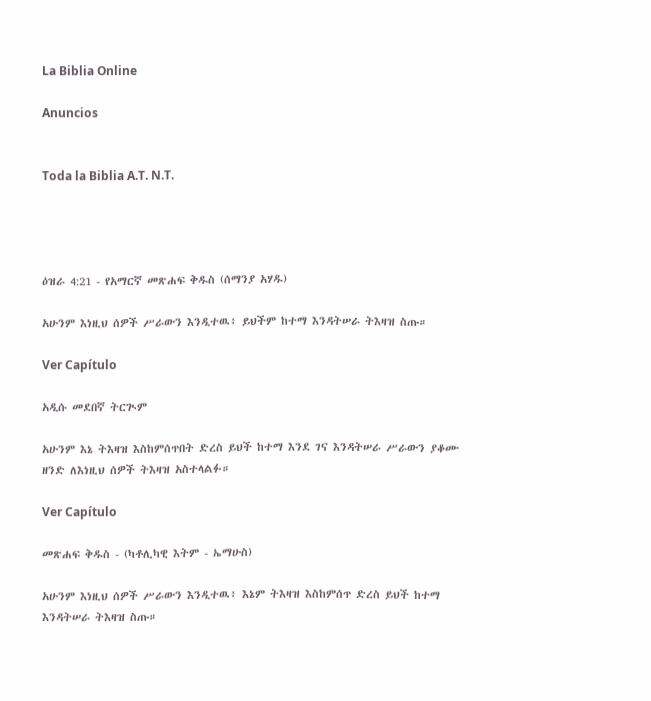La Biblia Online

Anuncios


Toda la Biblia A.T. N.T.




ዕዝራ 4:21 - የአማርኛ መጽሐፍ ቅዱስ (ሰማንያ አሃዱ)

አሁንም እነዚህ ሰዎች ሥራውን እንዲተዉ፥ ይህችም ከተማ እንዳትሠራ ትእዛዝ ስጡ።

Ver Capítulo

አዲሱ መደበኛ ትርጒም

አሁንም እኔ ትእዛዝ እስከምሰጥበት ድረስ ይህች ከተማ እንደ ገና እንዳትሠራ ሥራውን ያቆሙ ዘንድ ለእነዚህ ሰዎች ትእዛዝ አስተላልፉ።

Ver Capítulo

መጽሐፍ ቅዱስ - (ካቶሊካዊ እትም - ኤማሁስ)

አሁንም እነዚህ ሰዎች ሥራውን እንዲተዉ፥ እኔም ትእዛዝ እስከምሰጥ ድረስ ይህች ከተማ እንዳትሠራ ትእዛዝ ስጡ።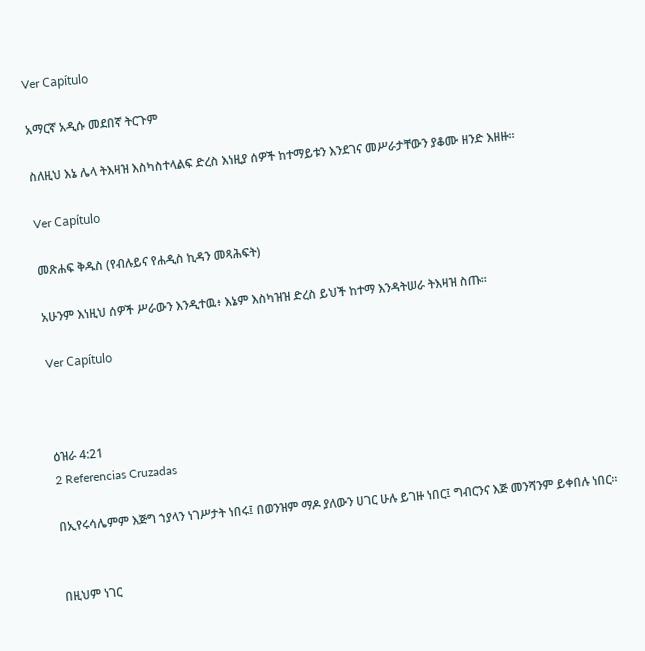Ver Capítulo

አማርኛ አዲሱ መደበኛ ትርጉም

ስለዚህ እኔ ሌላ ትእዛዝ እስካስተላልፍ ድረስ እነዚያ ሰዎች ከተማይቱን እንደገና መሥራታቸውን ያቆሙ ዘንድ እዘዙ።

Ver Capítulo

መጽሐፍ ቅዱስ (የብሉይና የሐዲስ ኪዳን መጻሕፍት)

አሁንም እነዚህ ሰዎች ሥራውን እንዲተዉ፥ እኔም እስካዝዝ ድረስ ይህች ከተማ እንዳትሠራ ትእዛዝ ስጡ።

Ver Capítulo



ዕዝራ 4:21
2 Referencias Cruzadas

በኢየሩሳሌምም እጅግ ኀያላን ነገሥታት ነበሩ፤ በወንዝም ማዶ ያለውን ሀገር ሁሉ ይገዙ ነበር፤ ግብርንና እጅ መንሻንም ይቀበሉ ነበር።


በዚህም ነገር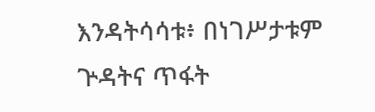እንዳትሳሳቱ፥ በነገሥታቱም ጕዳትና ጥፋት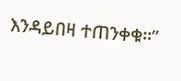እንዳይበዛ ተጠንቀቁ።”